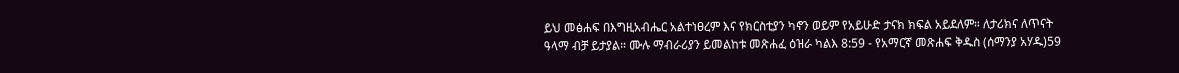ይህ መፅሐፍ በእግዚአብሔር አልተነፀረም እና የክርስቲያን ካኖን ወይም የአይሁድ ታናክ ክፍል አይደለም። ለታሪክና ለጥናት ዓላማ ብቻ ይታያል። ሙሉ ማብራሪያን ይመልከቱ መጽሐፈ ዕዝራ ካልእ 8:59 - የአማርኛ መጽሐፍ ቅዱስ (ሰማንያ አሃዱ)59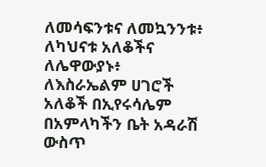ለመሳፍንቱና ለመኳንንቱ፥ ለካህናቱ አለቆችና ለሌዋውያኑ፥ ለእስራኤልም ሀገሮች አለቆች በኢየሩሳሌም በአምላካችን ቤት አዳራሽ ውስጥ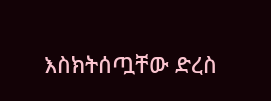እስክትሰጧቸው ድረስ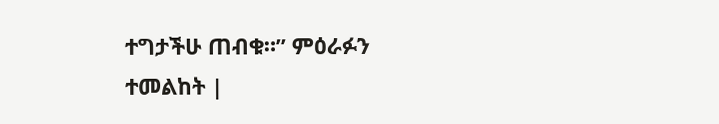ተግታችሁ ጠብቁ።” ምዕራፉን ተመልከት |